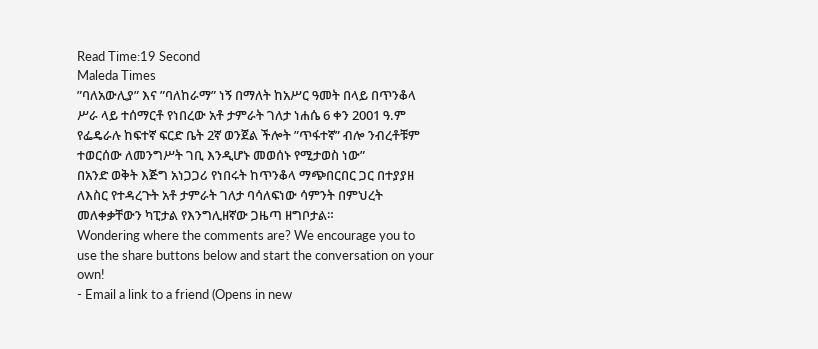Read Time:19 Second
Maleda Times
”ባለአውሊያ” እና ”ባለከራማ” ነኝ በማለት ከአሥር ዓመት በላይ በጥንቆላ ሥራ ላይ ተሰማርቶ የነበረው አቶ ታምራት ገለታ ነሐሴ 6 ቀን 2001 ዓ.ም የፌዴራሉ ከፍተኛ ፍርድ ቤት 2ኛ ወንጀል ችሎት ”ጥፋተኛ” ብሎ ንብረቶቹም ተወርሰው ለመንግሥት ገቢ እንዲሆኑ መወሰኑ የሚታወስ ነው”
በአንድ ወቅት እጅግ አነጋጋሪ የነበሩት ከጥንቆላ ማጭበርበር ጋር በተያያዘ ለእስር የተዳረጉት አቶ ታምራት ገለታ ባሳለፍነው ሳምንት በምህረት መለቀቃቸውን ካፒታል የእንግሊዘኛው ጋዜጣ ዘግቦታል።
Wondering where the comments are? We encourage you to use the share buttons below and start the conversation on your own!
- Email a link to a friend (Opens in new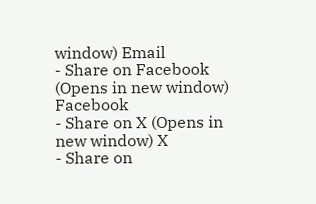window) Email
- Share on Facebook (Opens in new window) Facebook
- Share on X (Opens in new window) X
- Share on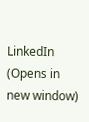LinkedIn (Opens in new window)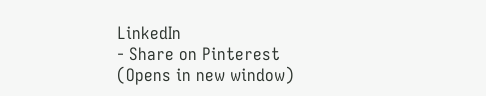LinkedIn
- Share on Pinterest (Opens in new window)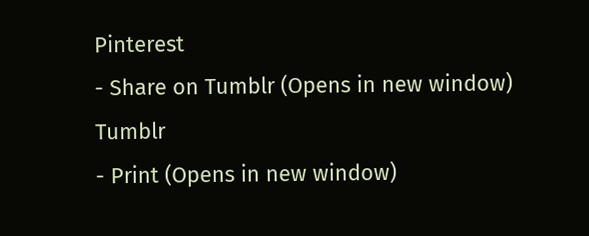Pinterest
- Share on Tumblr (Opens in new window) Tumblr
- Print (Opens in new window)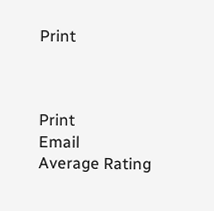Print



Print
Email
Average Rating